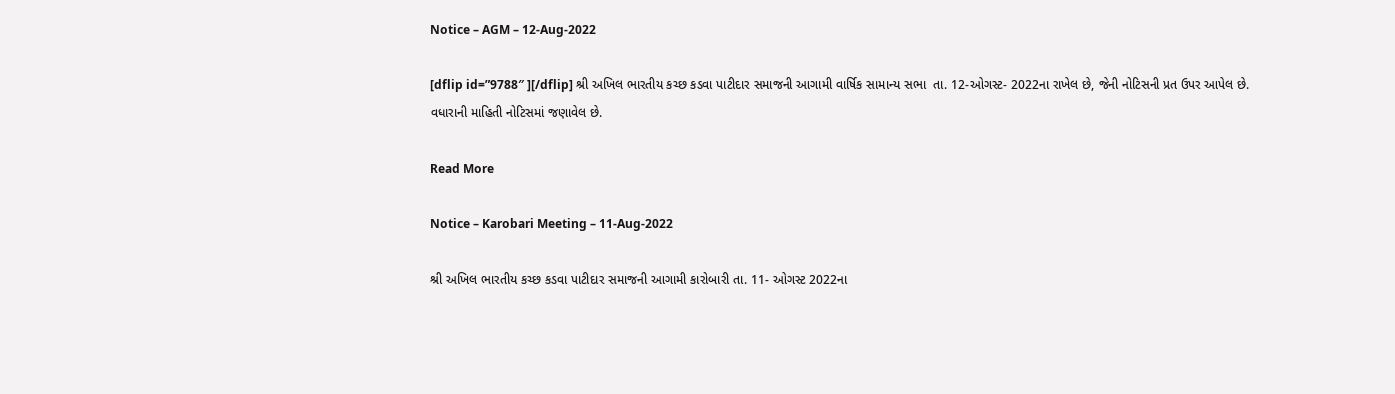Notice – AGM – 12-Aug-2022

[dflip id=”9788″ ][/dflip] શ્રી અખિલ ભારતીય કચ્છ કડવા પાટીદાર સમાજની આગામી વાર્ષિક સામાન્ય સભા  તા. 12-ઓગસ્ટ- 2022ના રાખેલ છે, જેની નોટિસની પ્રત ઉપર આપેલ છે.  વધારાની માહિતી નોટિસમાં જણાવેલ છે.

Read More

Notice – Karobari Meeting – 11-Aug-2022

શ્રી અખિલ ભારતીય કચ્છ કડવા પાટીદાર સમાજની આગામી કારોબારી તા. 11- ઓગસ્ટ 2022ના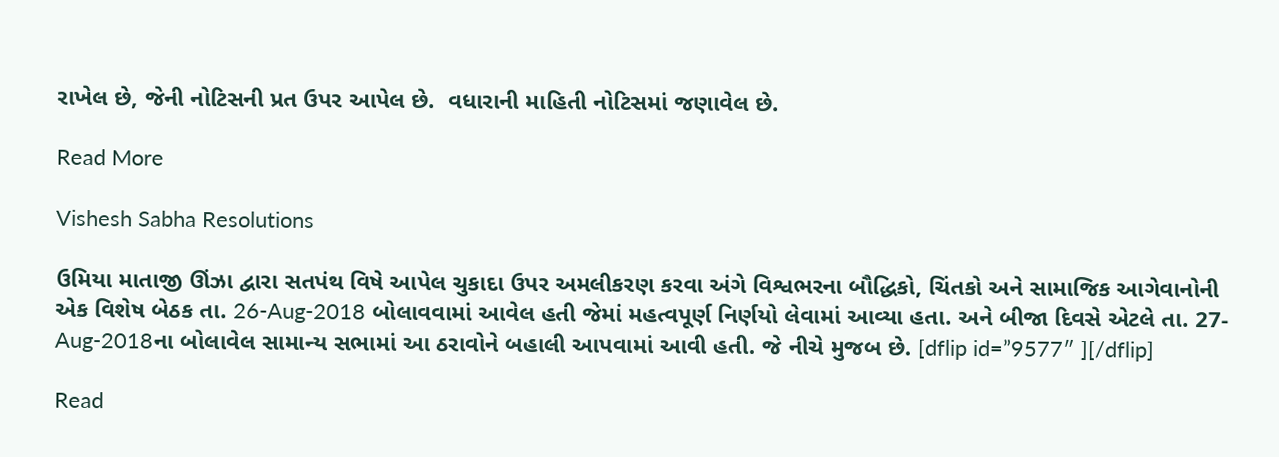રાખેલ છે, જેની નોટિસની પ્રત ઉપર આપેલ છે.  વધારાની માહિતી નોટિસમાં જણાવેલ છે.

Read More

Vishesh Sabha Resolutions

ઉમિયા માતાજી ઊંઝા દ્વારા સતપંથ વિષે આપેલ ચુકાદા ઉપર અમલીકરણ કરવા અંગે વિશ્વભરના બૌદ્ધિકો, ચિંતકો અને સામાજિક આગેવાનોની એક વિશેષ બેઠક તા. 26-Aug-2018 બોલાવવામાં આવેલ હતી જેમાં મહત્વપૂર્ણ નિર્ણયો લેવામાં આવ્યા હતા. અને બીજા દિવસે એટલે તા. 27-Aug-2018ના બોલાવેલ સામાન્ય સભામાં આ ઠરાવોને બહાલી આપવામાં આવી હતી. જે નીચે મુજબ છે. [dflip id=”9577″ ][/dflip]

Read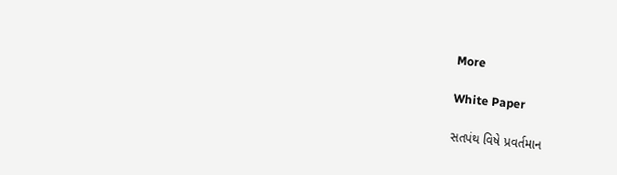More

White Paper

સતપંથ વિષે પ્રવર્તમાન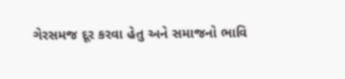ગેરસમજ દૂર કરવા હેતુ અને સમાજનો ભાવિ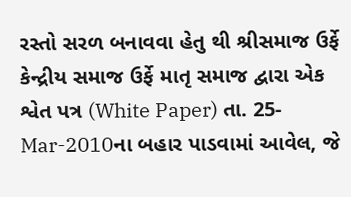રસ્તો સરળ બનાવવા હેતુ થી શ્રીસમાજ ઉર્ફે કેન્દ્રીય સમાજ ઉર્ફે માતૃ સમાજ દ્વારા એક શ્વેત પત્ર (White Paper) તા. 25-Mar-2010ના બહાર પાડવામાં આવેલ, જે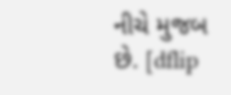નીચે મુજબ છે. [dflip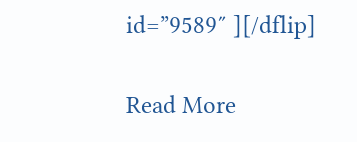id=”9589″ ][/dflip]

Read More